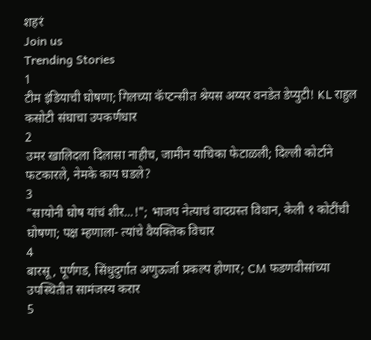शहरं
Join us
Trending Stories
1
टीम इंडियाची घोषणा; गिलच्या कॅप्टन्सीत श्रेयस अय्यर वनडेत डेप्युटी! KL राहुल कसोटी संघाचा उपकर्णधार
2
उमर खालिदला दिलासा नाहीच, जामीन याचिका फेटाळली; दिल्ली कोर्टाने फटकारले, नेमके काय घडले?
3
"सायोनी घोष यांचं शीर...!"; भाजप नेत्याचं वादग्रस्त विधान, केली १ कोटींची घोषणा; पक्ष म्हणाला- त्यांचे वैयक्तिक विचार
4
बारसू, पूर्णगड, सिंधुदुर्गात अणुऊर्जा प्रकल्प होणार; CM फडणवीसांच्या उपस्थितीत सामंजस्य करार
5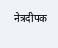नेत्रदीपक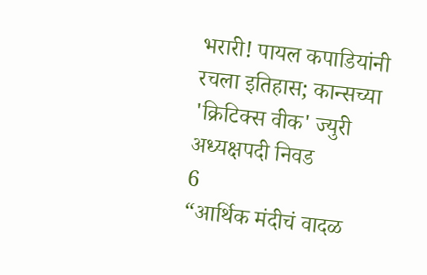भरारी! पायल कपाडियांनी रचला इतिहास; कान्सच्या 'क्रिटिक्स वीक' ज्युरी अध्यक्षपदी निवड
6
“आर्थिक मंदीचं वादळ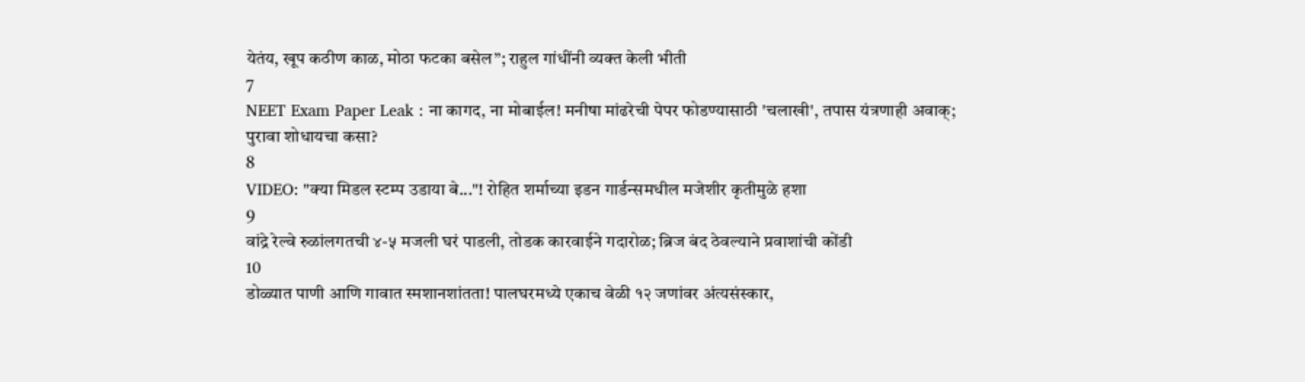येतंय, खूप कठीण काळ, मोठा फटका बसेल”; राहुल गांधींनी व्यक्त केली भीती
7
NEET Exam Paper Leak : ना कागद, ना मोबाईल! मनीषा मांढरेची पेपर फोडण्यासाठी 'चलाखी', तपास यंत्रणाही अवाक्; पुरावा शोधायचा कसा?
8
VIDEO: "क्या मिडल स्टम्प उडाया बे..."! रोहित शर्माच्या इडन गार्डन्समधील मजेशीर कृतीमुळे हशा
9
वांद्रे रेल्वे रुळांलगतची ४-५ मजली घरं पाडली, तोडक कारवाईने गदारोळ; ब्रिज बंद ठेवल्याने प्रवाशांची कोंडी
10
डोळ्यात पाणी आणि गावात स्मशानशांतता! पालघरमध्ये एकाच वेळी १२ जणांवर अंत्यसंस्कार,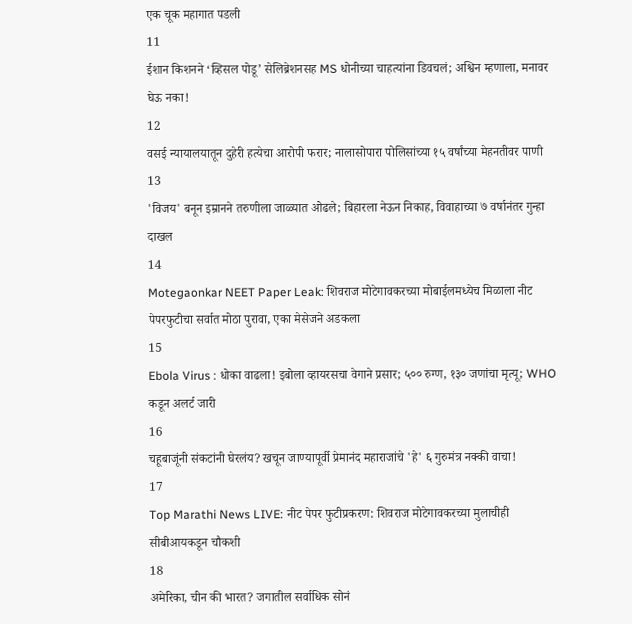एक चूक महागात पडली
11
ईशान किशनने ‘व्हिसल पोडू’ सेलिब्रेशनसह MS धोनीच्या चाहत्यांना डिवचलं; अश्विन म्हणाला, मनावर घेऊ नका!
12
वसई न्यायालयातून दुहेरी हत्येचा आरोपी फरार; नालासोपारा पोलिसांच्या १५ वर्षांच्या मेहनतीवर पाणी
13
'विजय' बनून इम्रानने तरुणीला जाळ्यात ओढले; बिहारला नेऊन निकाह, विवाहाच्या ७ वर्षानंतर गुन्हा दाखल
14
Motegaonkar NEET Paper Leak: शिवराज मोटेगावकरच्या मोबाईलमध्येच मिळाला नीट पेपरफुटीचा सर्वात मोठा पुरावा, एका मेसेजने अडकला
15
Ebola Virus : धोका वाढला! इबोला व्हायरसचा वेगाने प्रसार; ५०० रुग्ण, १३० जणांचा मृत्यू; WHO कडून अलर्ट जारी
16
चहूबाजूंनी संकटांनी घेरलंय? खचून जाण्यापूर्वी प्रेमानंद महाराजांचे 'हे' ६ गुरुमंत्र नक्की वाचा!
17
Top Marathi News LIVE: नीट पेपर फुटीप्रकरण: शिवराज मोटेगावकरच्या मुलाचीही सीबीआयकडून चौकशी
18
अमेरिका, चीन की भारत? जगातील सर्वाधिक सोनं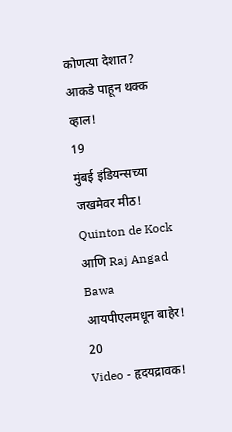कोणत्या देशात? आकडे पाहून थक्क व्हाल!
19
मुंबई इंडियन्सच्या जखमेवर मीठ! Quinton de Kock आणि Raj Angad Bawa आयपीएलमधून बाहेर!
20
Video - हृदयद्रावक!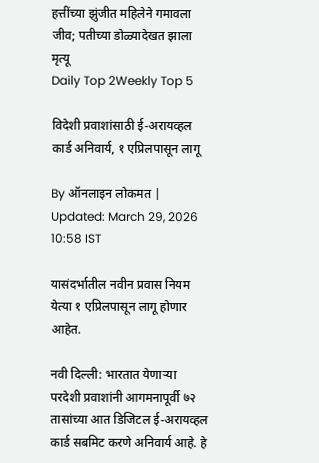हत्तींच्या झुंजीत महिलेने गमावला जीव; पतीच्या डोळ्यादेखत झाला मृत्यू
Daily Top 2Weekly Top 5

विदेशी प्रवाशांसाठी ई-अरायव्हल कार्ड अनिवार्य, १ एप्रिलपासून लागू

By ऑनलाइन लोकमत | Updated: March 29, 2026 10:58 IST

यासंदर्भातील नवीन प्रवास नियम येत्या १ एप्रिलपासून लागू होणार आहेत.

नवी दिल्ली: भारतात येणाऱ्या परदेशी प्रवाशांनी आगमनापूर्वी ७२ तासांच्या आत डिजिटल ई-अरायव्हल कार्ड सबमिट करणे अनिवार्य आहे. हे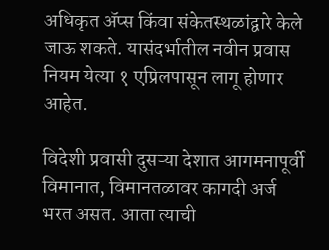अधिकृत ॲप्स किंवा संकेतस्थळांद्वारे केले जाऊ शकते. यासंदर्भातील नवीन प्रवास नियम येत्या १ एप्रिलपासून लागू होणार आहेत.

विदेशी प्रवासी दुसऱ्या देशात आगमनापूर्वी विमानात, विमानतळावर कागदी अर्ज भरत असत. आता त्याची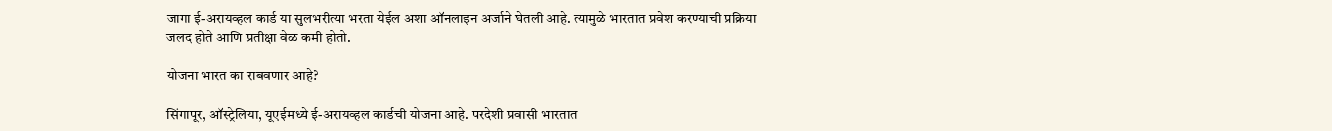जागा ई-अरायव्हल कार्ड या सुलभरीत्या भरता येईल अशा ऑनलाइन अर्जाने घेतली आहे. त्यामुळे भारतात प्रवेश करण्याची प्रक्रिया जलद होते आणि प्रतीक्षा वेळ कमी होतो.

योजना भारत का राबवणार आहे?

सिंगापूर, ऑस्ट्रेलिया, यूएईमध्ये ई-अरायव्हल कार्डची योजना आहे. परदेशी प्रवासी भारतात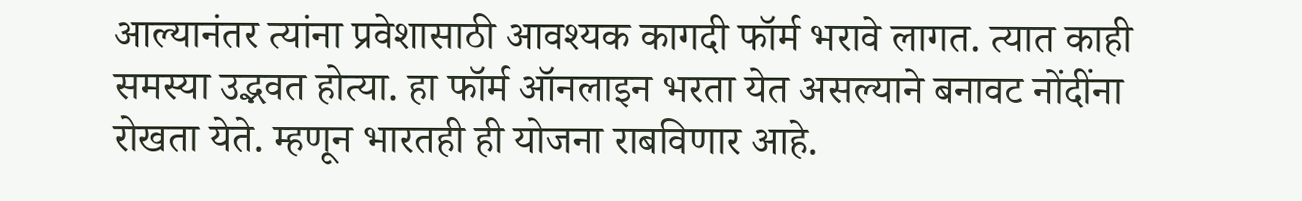आल्यानंतर त्यांना प्रवेशासाठी आवश्यक कागदी फॉर्म भरावे लागत. त्यात काही समस्या उद्भवत होत्या. हा फॉर्म ऑनलाइन भरता येत असल्याने बनावट नोंदींना रोखता येते. म्हणून भारतही ही योजना राबविणार आहे.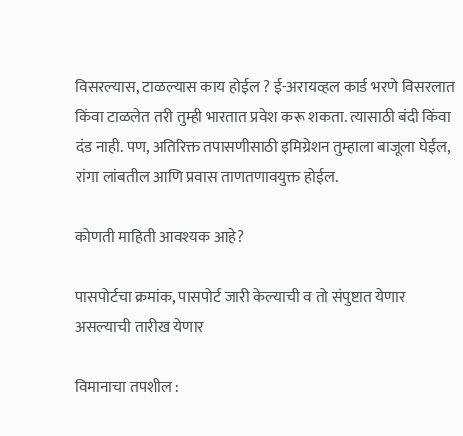विसरल्यास, टाळल्यास काय होईल ? ई-अरायव्हल कार्ड भरणे विसरलात किंवा टाळलेत तरी तुम्ही भारतात प्रवेश करू शकता. त्यासाठी बंदी किंवा दंड नाही. पण, अतिरिक्त तपासणीसाठी इमिग्रेशन तुम्हाला बाजूला घेईल, रांगा लांबतील आणि प्रवास ताणतणावयुक्त होईल.

कोणती माहिती आवश्यक आहे?

पासपोर्टचा क्रमांक, पासपोर्ट जारी केल्याची व तो संपुष्टात येणार असल्याची तारीख येणार

विमानाचा तपशील :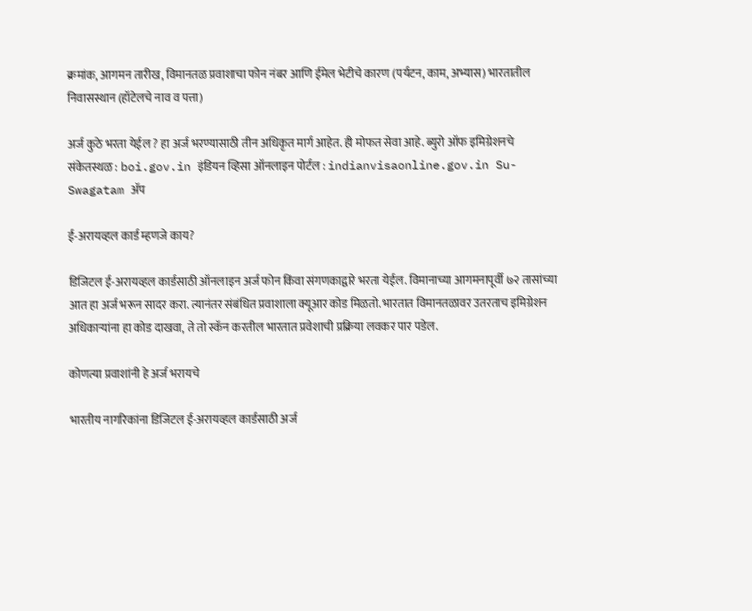क्रमांक, आगमन तारीख, विमानतळ प्रवाशाचा फोन नंबर आणि ईमेल भेटीचे कारण (पर्यटन, काम, अभ्यास) भारतातील निवासस्थान (हॉटेलचे नाव व पत्ता)

अर्ज कुठे भरता येईल ? हा अर्ज भरण्यासाठी तीन अधिकृत मार्ग आहेत. ही मोफत सेवा आहे. ब्युरो ऑफ इमिग्रेशनचे संकेतस्थळ : boi.gov.in इंडियन व्हिसा ऑनलाइन पोर्टल : indianvisaonline.gov.in Su-Swagatam ॲप

ई-अरायव्हल कार्ड म्हणजे काय?

डिजिटल ई-अरायव्हल कार्डसाठी ऑनलाइन अर्ज फोन किंवा संगणकाद्वारे भरता येईल. विमानाच्या आगमनापूर्वी ७२ तासांच्या आत हा अर्ज भरून सादर करा. त्यानंतर संबंधित प्रवाशाला क्यूआर कोड मिळतो. भारतात विमानतळावर उतरताच इमिग्रेशन अधिकाऱ्यांना हा कोड दाखवा, ते तो स्कॅन करतील भारतात प्रवेशाची प्रक्रिया लवकर पार पडेल.

कोणत्या प्रवाशांनी हे अर्ज भरायचे

भारतीय नागरिकांना डिजिटल ई-अरायव्हल कार्डसाठी अर्ज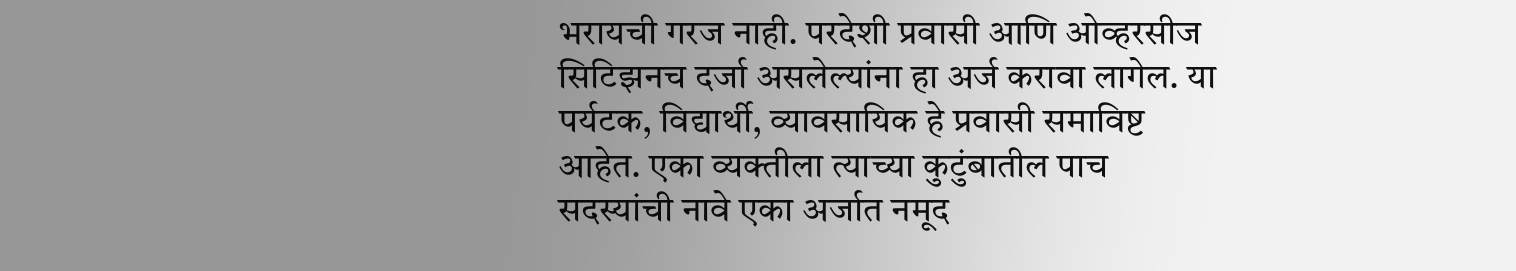भरायची गरज नाही. परदेशी प्रवासी आणि ओव्हरसीज सिटिझनच दर्जा असलेल्यांना हा अर्ज करावा लागेल. या पर्यटक, विद्यार्थी, व्यावसायिक हे प्रवासी समाविष्ट आहेत. एका व्यक्तीला त्याच्या कुटुंबातील पाच सदस्यांची नावे एका अर्जात नमूद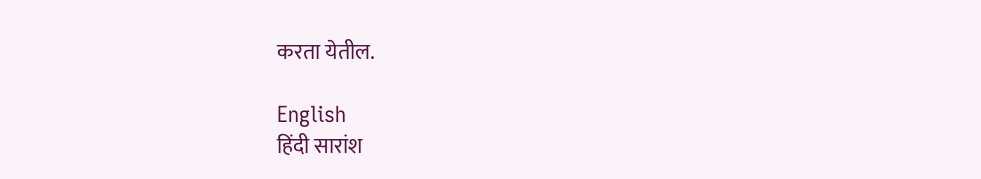करता येतील.

English
हिंदी सारांश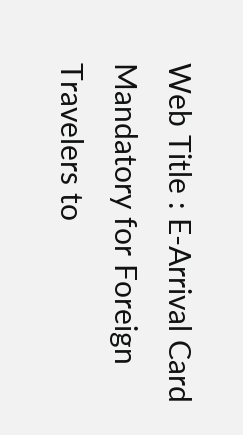Web Title : E-Arrival Card Mandatory for Foreign Travelers to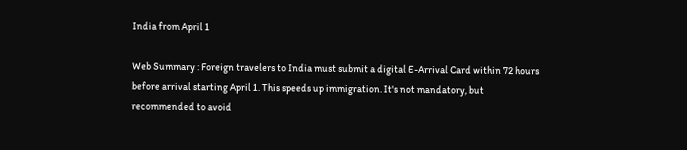India from April 1

Web Summary : Foreign travelers to India must submit a digital E-Arrival Card within 72 hours before arrival starting April 1. This speeds up immigration. It's not mandatory, but recommended to avoid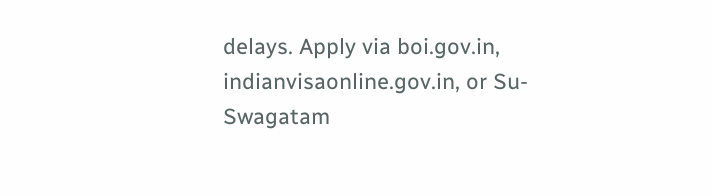delays. Apply via boi.gov.in, indianvisaonline.gov.in, or Su-Swagatam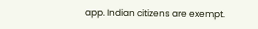app. Indian citizens are exempt.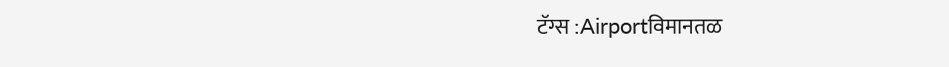टॅग्स :Airportविमानतळ